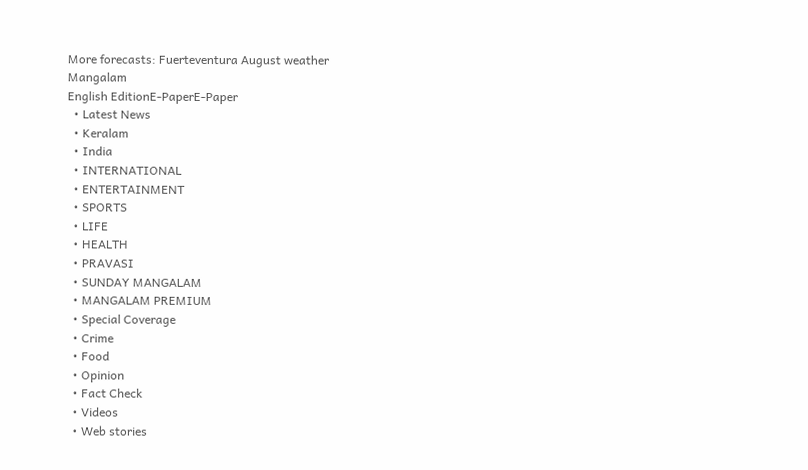More forecasts: Fuerteventura August weather
Mangalam
English EditionE-PaperE-Paper
  • Latest News
  • Keralam
  • India
  • INTERNATIONAL
  • ENTERTAINMENT
  • SPORTS
  • LIFE
  • HEALTH
  • PRAVASI
  • SUNDAY MANGALAM
  • MANGALAM PREMIUM
  • Special Coverage
  • Crime
  • Food
  • Opinion
  • Fact Check
  • Videos
  • Web stories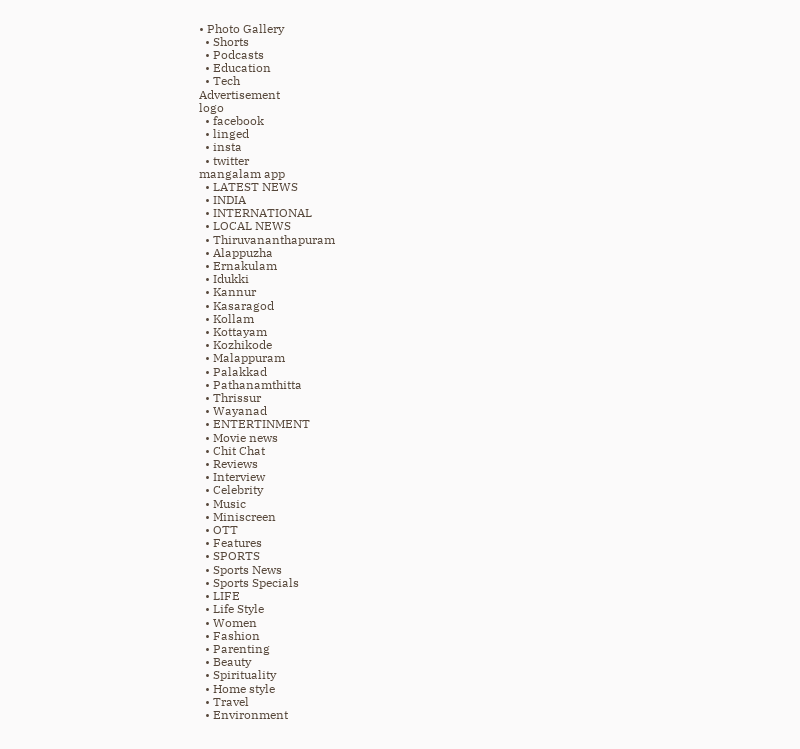• Photo Gallery
  • Shorts
  • Podcasts
  • Education
  • Tech
Advertisement
logo
  • facebook
  • linged
  • insta
  • twitter
mangalam app
  • LATEST NEWS
  • INDIA
  • INTERNATIONAL
  • LOCAL NEWS
  • Thiruvananthapuram
  • Alappuzha
  • Ernakulam
  • Idukki
  • Kannur
  • Kasaragod
  • Kollam
  • Kottayam
  • Kozhikode
  • Malappuram
  • Palakkad
  • Pathanamthitta
  • Thrissur
  • Wayanad
  • ENTERTINMENT
  • Movie news
  • Chit Chat
  • Reviews
  • Interview
  • Celebrity
  • Music
  • Miniscreen
  • OTT
  • Features
  • SPORTS
  • Sports News
  • Sports Specials
  • LIFE
  • Life Style
  • Women
  • Fashion
  • Parenting
  • Beauty
  • Spirituality
  • Home style
  • Travel
  • Environment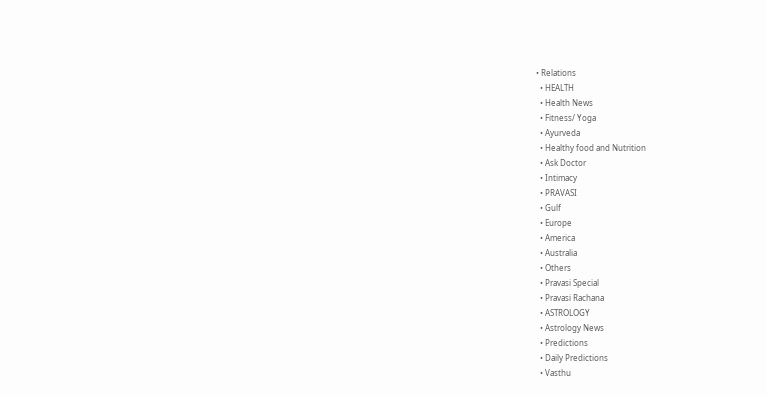• Relations
  • HEALTH
  • Health News
  • Fitness/ Yoga
  • Ayurveda
  • Healthy food and Nutrition
  • Ask Doctor
  • Intimacy
  • PRAVASI
  • Gulf
  • Europe
  • America
  • Australia
  • Others
  • Pravasi Special
  • Pravasi Rachana
  • ASTROLOGY
  • Astrology News
  • Predictions
  • Daily Predictions
  • Vasthu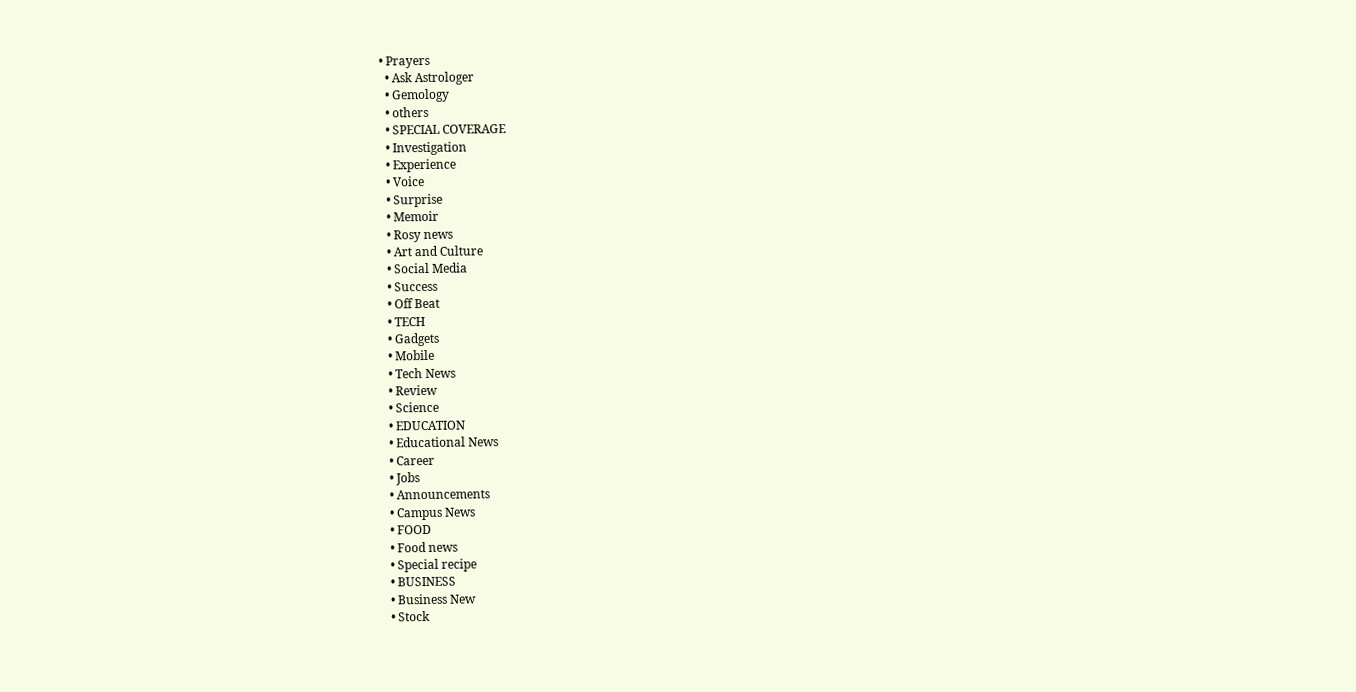• Prayers
  • Ask Astrologer
  • Gemology
  • others
  • SPECIAL COVERAGE
  • Investigation
  • Experience
  • Voice
  • Surprise
  • Memoir
  • Rosy news
  • Art and Culture
  • Social Media
  • Success
  • Off Beat
  • TECH
  • Gadgets
  • Mobile
  • Tech News
  • Review
  • Science
  • EDUCATION
  • Educational News
  • Career
  • Jobs
  • Announcements
  • Campus News
  • FOOD
  • Food news
  • Special recipe
  • BUSINESS
  • Business New
  • Stock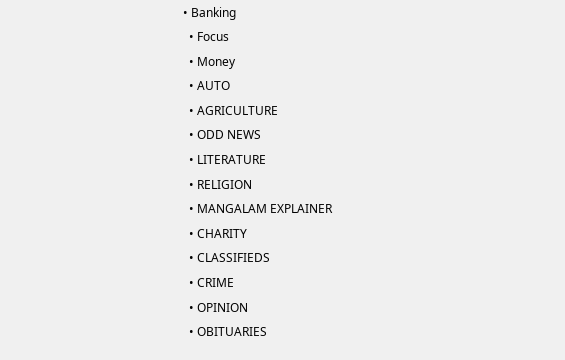• Banking
  • Focus
  • Money
  • AUTO
  • AGRICULTURE
  • ODD NEWS
  • LITERATURE
  • RELIGION
  • MANGALAM EXPLAINER
  • CHARITY
  • CLASSIFIEDS
  • CRIME
  • OPINION
  • OBITUARIES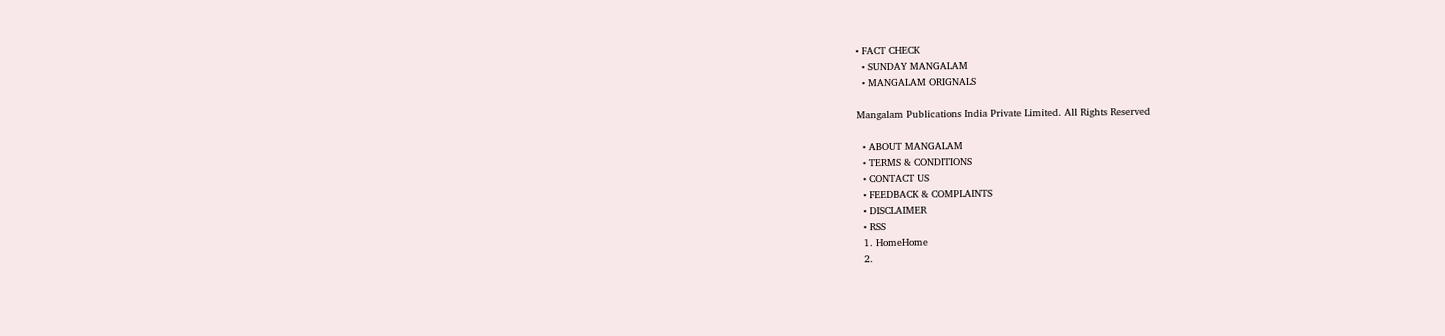• FACT CHECK
  • SUNDAY MANGALAM
  • MANGALAM ORIGNALS

Mangalam Publications India Private Limited. All Rights Reserved

  • ABOUT MANGALAM
  • TERMS & CONDITIONS
  • CONTACT US
  • FEEDBACK & COMPLAINTS
  • DISCLAIMER
  • RSS
  1. HomeHome
  2.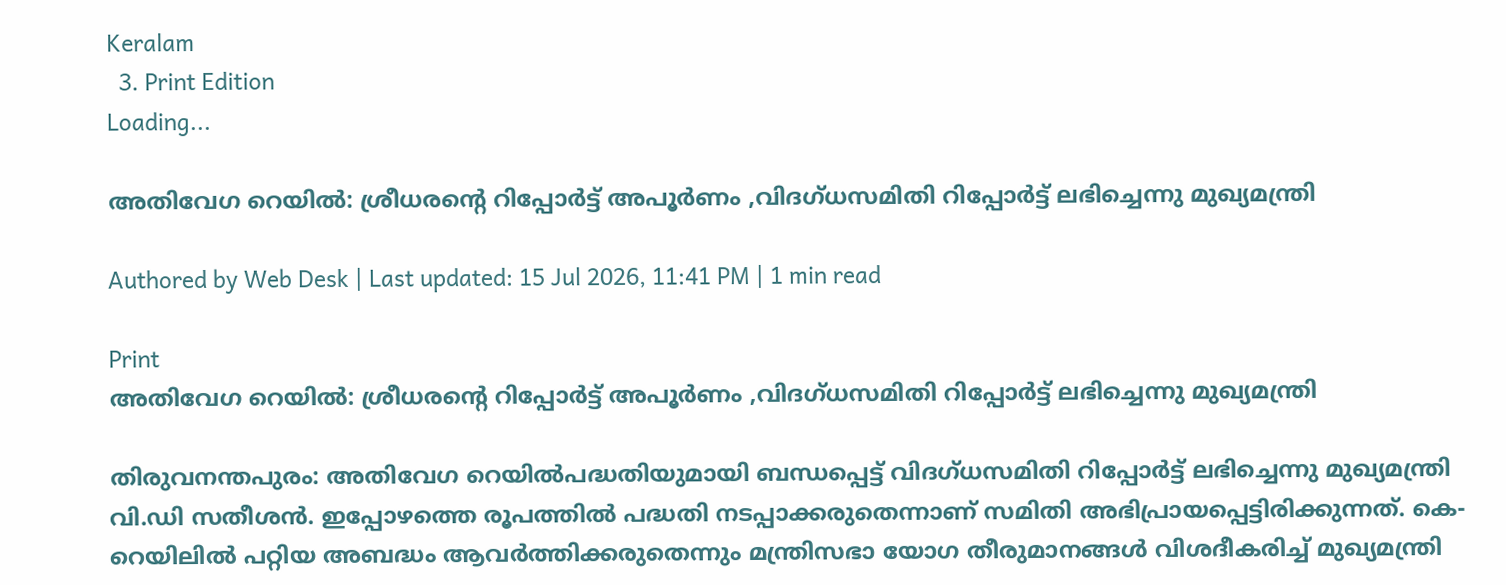Keralam
  3. Print Edition
Loading...

അതിവേഗ റെയില്‍: ശ്രീധരന്റെ റിപ്പോര്‍ട്ട്‌ അപൂര്‍ണം ,വിദഗ്‌ധസമിതി റിപ്പോര്‍ട്ട്‌ ലഭിച്ചെന്നു മുഖ്യമന്ത്രി

Authored by Web Desk | Last updated: 15 Jul 2026, 11:41 PM | 1 min read

Print
അതിവേഗ റെയില്‍: ശ്രീധരന്റെ റിപ്പോര്‍ട്ട്‌ അപൂര്‍ണം ,വിദഗ്‌ധസമിതി റിപ്പോര്‍ട്ട്‌ ലഭിച്ചെന്നു മുഖ്യമന്ത്രി

തിരുവനന്തപുരം: അതിവേഗ റെയില്‍പദ്ധതിയുമായി ബന്ധപ്പെട്ട്‌ വിദഗ്‌ധസമിതി റിപ്പോര്‍ട്ട്‌ ലഭിച്ചെന്നു മുഖ്യമന്ത്രി വി.ഡി സതീശന്‍. ഇപ്പോഴത്തെ രൂപത്തില്‍ പദ്ധതി നടപ്പാക്കരുതെന്നാണ്‌ സമിതി അഭിപ്രായപ്പെട്ടിരിക്കുന്നത്‌. കെ-റെയിലില്‍ പറ്റിയ അബദ്ധം ആവര്‍ത്തിക്കരുതെന്നും മന്ത്രിസഭാ യോഗ തീരുമാനങ്ങള്‍ വിശദീകരിച്ച്‌ മുഖ്യമന്ത്രി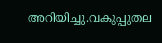അറിയിച്ചു.വകുപ്പുതല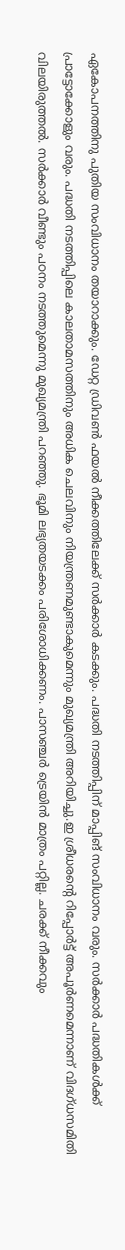ഏകോപനത്തിനു പുതിയ സംവിധാനം തയാറാക്കും. ഡേറ്റ ഡ്രിവണ്‍ ഫയല്‍ നീക്കത്തിലേക്ക്‌ സര്‍ക്കാര്‍ കടക്കും. പദ്ധതി നടത്തിപ്പിന്‌ മാപ്പിങ്‌ സംവിധാനം വരും. സര്‍ക്കാര്‍ പദ്ധതികള്‍ക്ക്‌ പ്രാട്ടോക്കോളും വരും. പദ്ധതി നടത്തിപ്പിലെ കാലതാമസത്തിനും അധിക ചെലവിനും നിയന്ത്രണമുണ്ടാകുമെന്നും മുഖ്യമന്ത്രി അറിയിച്ചു.ഇ ശ്രീധരന്റെ റിപ്പോര്‍ട്ട്‌ അപൂര്‍ണമെന്നാണ്‌ വിദഗ്‌ധസമിതി വിലയിരുത്തല്‍. സര്‍ക്കാര്‍ വീണ്ടും പഠനം നടത്തുമെന്നു മുഖ്യമന്ത്രി പറഞ്ഞു. ഭൂമി ലഭ്യതയടക്കം പരിശോധിക്കണം. പാസഞ്ചര്‍ ട്രെയിന്‍ മാത്രം പറ്റില്ല. ചരക്ക്‌ നീക്കവും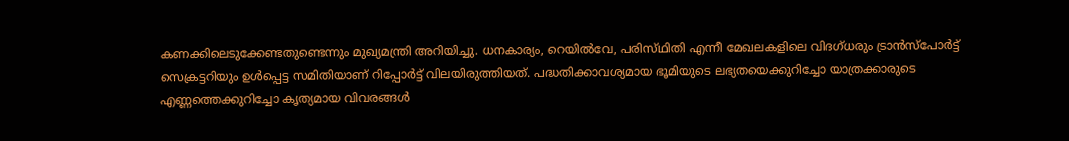കണക്കിലെടുക്കേണ്ടതുണ്ടെന്നും മുഖ്യമന്ത്രി അറിയിച്ചു. ധനകാര്യം, റെയില്‍വേ, പരിസ്‌ഥിതി എന്നീ മേഖലകളിലെ വിദഗ്‌ധരും ട്രാന്‍സ്‌പോര്‍ട്ട്‌ സെക്രട്ടറിയും ഉള്‍പ്പെട്ട സമിതിയാണ്‌ റിപ്പോര്‍ട്ട്‌ വിലയിരുത്തിയത്‌. പദ്ധതിക്കാവശ്യമായ ഭൂമിയുടെ ലഭ്യതയെക്കുറിച്ചോ യാത്രക്കാരുടെ എണ്ണത്തെക്കുറിച്ചോ കൃത്യമായ വിവരങ്ങള്‍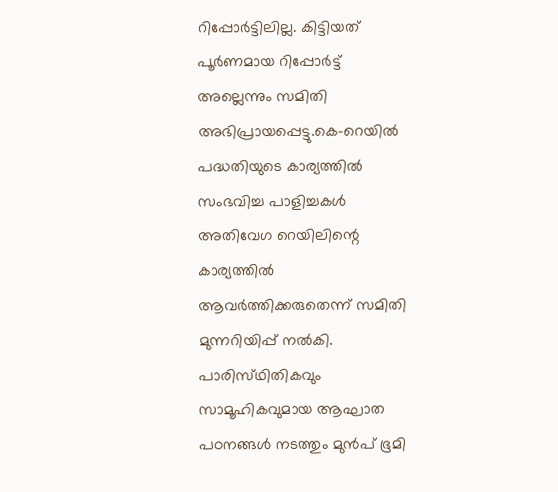റിപ്പോര്‍ട്ടിലില്ല. കിട്ടിയത്‌ പൂര്‍ണമായ റിപ്പോര്‍ട്ട്‌ അല്ലെന്നും സമിതി അഭിപ്രായപ്പെട്ടു.കെ-റെയില്‍ പദ്ധതിയുടെ കാര്യത്തില്‍ സംഭവിച്ച പാളിച്ചകള്‍ അതിവേഗ റെയിലിന്റെ കാര്യത്തില്‍ ആവര്‍ത്തിക്കരുതെന്ന്‌ സമിതി മുന്നറിയിപ്പ്‌ നല്‍കി. പാരിസ്‌ഥിതികവും സാമൂഹികവുമായ ആഘാത പഠനങ്ങള്‍ നടത്തും മുന്‍പ്‌ ഭൂമി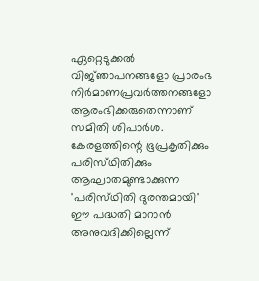ഏറ്റെടുക്കല്‍ വിജ്‌ഞാപനങ്ങളോ പ്രാരംഭ നിര്‍മാണപ്രവര്‍ത്തനങ്ങളോ ആരംഭിക്കരുതെന്നാണ്‌ സമിതി ശിപാര്‍ശ. കേരളത്തിന്റെ ഭൂപ്രകൃതിക്കും പരിസ്‌ഥിതിക്കും ആഘാതമുണ്ടാക്കുന്ന 'പരിസ്‌ഥിതി ദുരന്തമായി' ഈ പദ്ധതി മാറാന്‍ അനുവദിക്കില്ലെന്ന്‌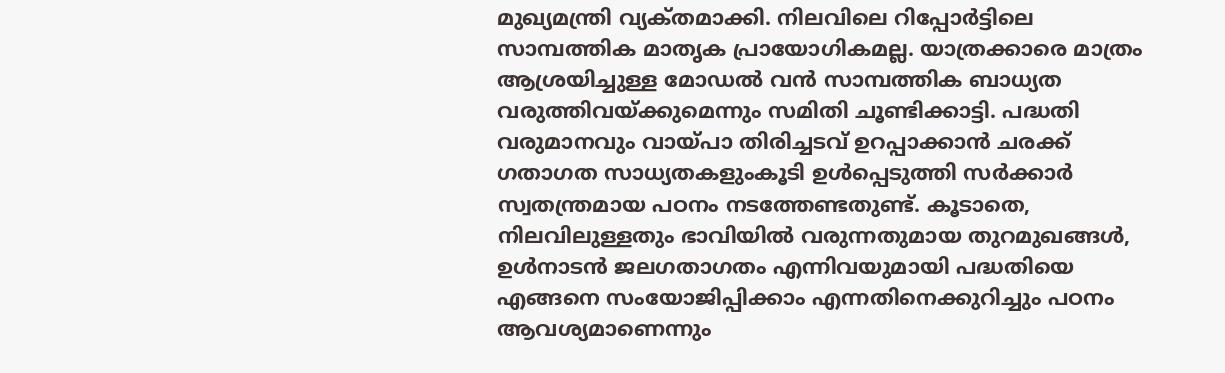മുഖ്യമന്ത്രി വ്യക്‌തമാക്കി. നിലവിലെ റിപ്പോര്‍ട്ടിലെ സാമ്പത്തിക മാതൃക പ്രായോഗികമല്ല. യാത്രക്കാരെ മാത്രം ആശ്രയിച്ചുള്ള മോഡല്‍ വന്‍ സാമ്പത്തിക ബാധ്യത വരുത്തിവയ്‌ക്കുമെന്നും സമിതി ചൂണ്ടിക്കാട്ടി. പദ്ധതി വരുമാനവും വായ്‌പാ തിരിച്ചടവ്‌ ഉറപ്പാക്കാന്‍ ചരക്ക്‌ ഗതാഗത സാധ്യതകളുംകൂടി ഉള്‍പ്പെടുത്തി സര്‍ക്കാര്‍ സ്വതന്ത്രമായ പഠനം നടത്തേണ്ടതുണ്ട്‌. കൂടാതെ, നിലവിലുള്ളതും ഭാവിയില്‍ വരുന്നതുമായ തുറമുഖങ്ങള്‍, ഉള്‍നാടന്‍ ജലഗതാഗതം എന്നിവയുമായി പദ്ധതിയെ എങ്ങനെ സംയോജിപ്പിക്കാം എന്നതിനെക്കുറിച്ചും പഠനം ആവശ്യമാണെന്നും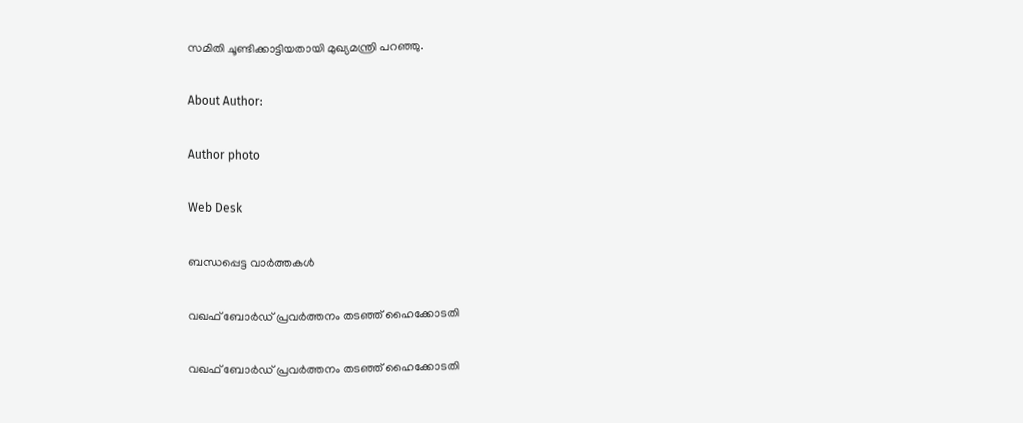സമിതി ചൂണ്ടിക്കാട്ടിയതായി മുഖ്യമന്ത്രി പറഞ്ഞു.

About Author:

Author photo

Web Desk

ബന്ധപ്പെട്ട വാർത്തകൾ

വഖഫ്‌ ബോര്‍ഡ്‌ പ്രവര്‍ത്തനം തടഞ്ഞ്‌ ഹൈക്കോടതി

വഖഫ്‌ ബോര്‍ഡ്‌ പ്രവര്‍ത്തനം തടഞ്ഞ്‌ ഹൈക്കോടതി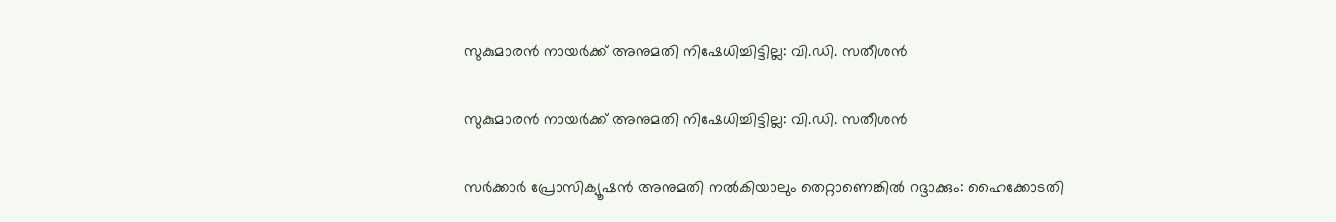സുകുമാരന്‍ നായര്‍ക്ക്‌ അനുമതി നിഷേധിച്ചിട്ടില്ല: വി.ഡി. സതീശന്‍

സുകുമാരന്‍ നായര്‍ക്ക്‌ അനുമതി നിഷേധിച്ചിട്ടില്ല: വി.ഡി. സതീശന്‍

സര്‍ക്കാര്‍ പ്രോസിക്യൂഷന്‍ അനുമതി നല്‍കിയാലും തെറ്റാണെങ്കില്‍ റദ്ദാക്കും: ഹൈക്കോടതി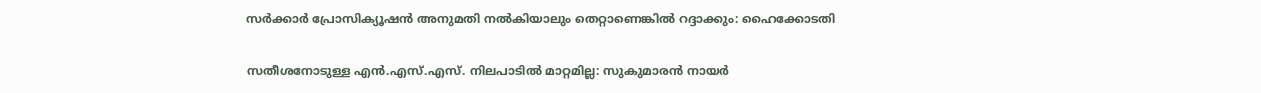സര്‍ക്കാര്‍ പ്രോസിക്യൂഷന്‍ അനുമതി നല്‍കിയാലും തെറ്റാണെങ്കില്‍ റദ്ദാക്കും: ഹൈക്കോടതി

സതീശനോടുള്ള എന്‍.എസ്‌.എസ്‌. നിലപാടില്‍ മാറ്റമില്ല: സുകുമാരന്‍ നായര്‍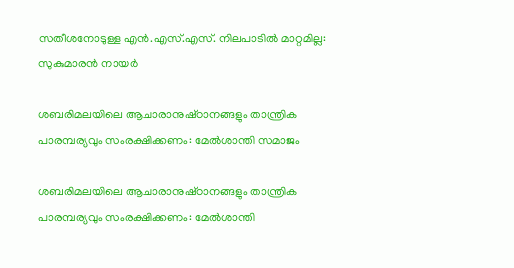സതീശനോടുള്ള എന്‍.എസ്‌.എസ്‌. നിലപാടില്‍ മാറ്റമില്ല: സുകുമാരന്‍ നായര്‍

ശബരിമലയിലെ ആചാരാനുഷ്‌ഠാനങ്ങളും താന്ത്രിക പാരമ്പര്യവും സംരക്ഷിക്കണം: മേല്‍ശാന്തി സമാജം

ശബരിമലയിലെ ആചാരാനുഷ്‌ഠാനങ്ങളും താന്ത്രിക പാരമ്പര്യവും സംരക്ഷിക്കണം: മേല്‍ശാന്തി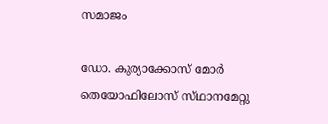സമാജം

ഡോ. കുര്യാക്കോസ്‌ മോര്‍ തെയോഫിലോസ്‌ സ്‌ഥാനമേറ്റു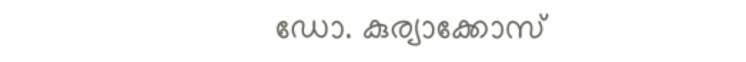ഡോ. കുര്യാക്കോസ്‌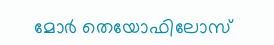മോര്‍ തെയോഫിലോസ്‌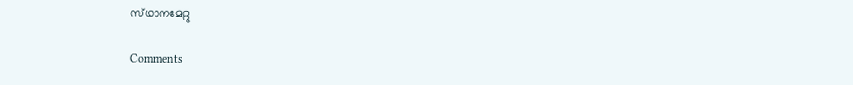സ്‌ഥാനമേറ്റു

Comments